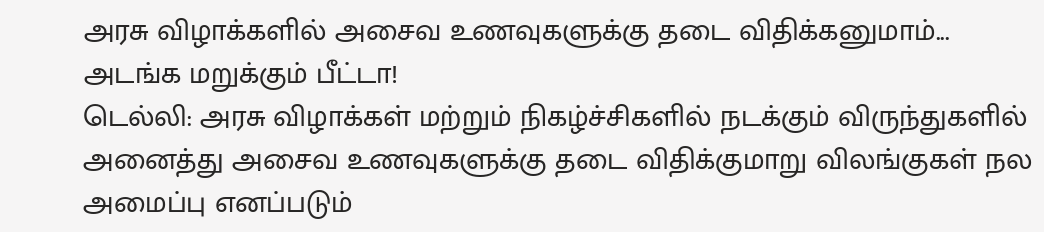அரசு விழாக்களில் அசைவ உணவுகளுக்கு தடை விதிக்கனுமாம்... அடங்க மறுக்கும் பீட்டா!
டெல்லி: அரசு விழாக்கள் மற்றும் நிகழ்ச்சிகளில் நடக்கும் விருந்துகளில் அனைத்து அசைவ உணவுகளுக்கு தடை விதிக்குமாறு விலங்குகள் நல அமைப்பு எனப்படும்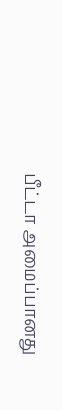பீட்டா அமைப்பானது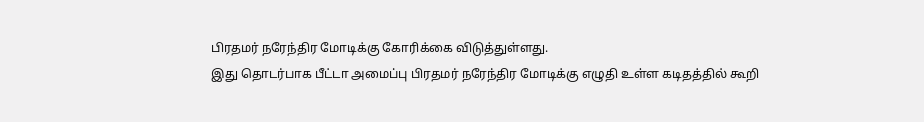பிரதமர் நரேந்திர மோடிக்கு கோரிக்கை விடுத்துள்ளது.
இது தொடர்பாக பீட்டா அமைப்பு பிரதமர் நரேந்திர மோடிக்கு எழுதி உள்ள கடிதத்தில் கூறி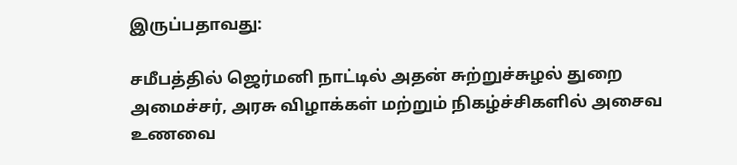இருப்பதாவது:

சமீபத்தில் ஜெர்மனி நாட்டில் அதன் சுற்றுச்சுழல் துறை அமைச்சர், அரசு விழாக்கள் மற்றும் நிகழ்ச்சிகளில் அசைவ உணவை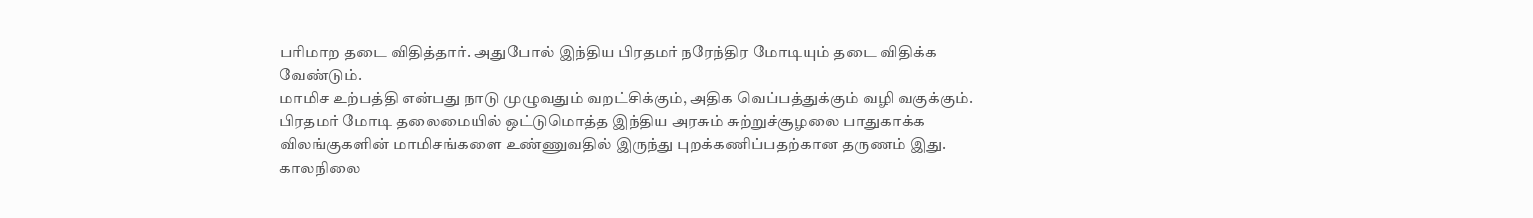பரிமாற தடை விதித்தார். அதுபோல் இந்திய பிரதமர் நரேந்திர மோடியும் தடை விதிக்க வேண்டும்.
மாமிச உற்பத்தி என்பது நாடு முழுவதும் வறட்சிக்கும், அதிக வெப்பத்துக்கும் வழி வகுக்கும். பிரதமர் மோடி தலைமையில் ஒட்டுமொத்த இந்திய அரசும் சுற்றுச்சூழலை பாதுகாக்க விலங்குகளின் மாமிசங்களை உண்ணுவதில் இருந்து புறக்கணிப்பதற்கான தருணம் இது.
காலநிலை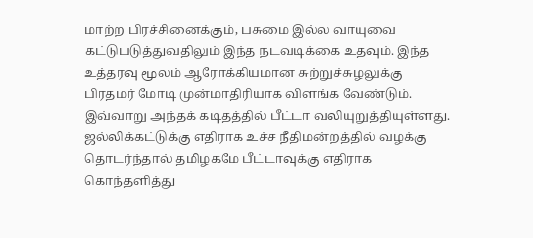மாற்ற பிரச்சினைக்கும், பசுமை இல்ல வாயுவை கட்டுபடுத்துவதிலும் இந்த நடவடிக்கை உதவும். இந்த உத்தரவு மூலம் ஆரோக்கியமான சுற்றுச்சுழலுக்கு பிரதமர் மோடி முன்மாதிரியாக விளங்க வேண்டும்.
இவ்வாறு அந்தக் கடிதத்தில் பீட்டா வலியுறுத்தியுள்ளது.
ஜல்லிக்கட்டுக்கு எதிராக உச்ச நீதிமன்றத்தில் வழக்கு தொடர்ந்தால் தமிழகமே பீட்டாவுக்கு எதிராக கொந்தளித்து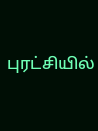புரட்சியில்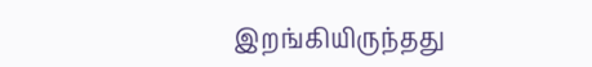இறங்கியிருந்தது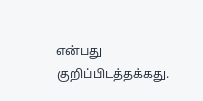என்பது குறிப்பிடத்தக்கது.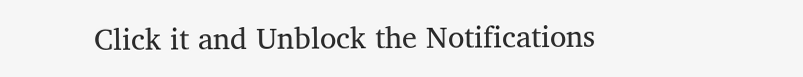Click it and Unblock the Notifications